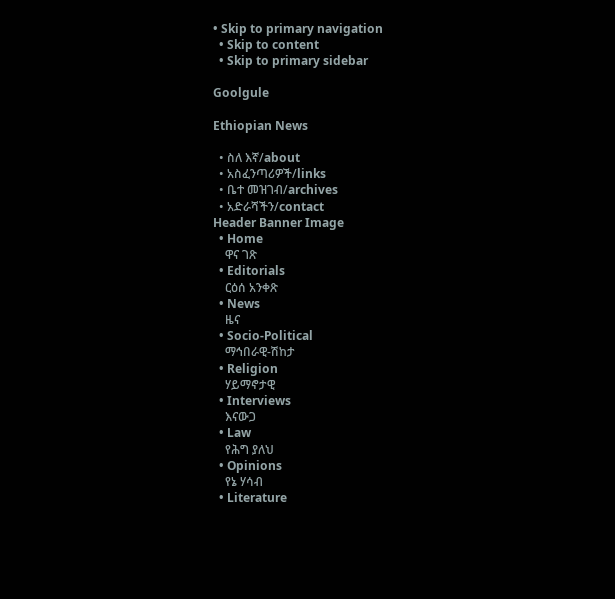• Skip to primary navigation
  • Skip to content
  • Skip to primary sidebar

Goolgule

Ethiopian News

  • ስለ እኛ/about
  • አስፈንጣሪዎች/links
  • ቤተ መዝገብ/archives
  • አድራሻችን/contact
Header Banner Image
  • Home
    ዋና ገጽ
  • Editorials
    ርዕሰ አንቀጽ
  • News
    ዜና
  • Socio-Political
    ማኅበራዊ-ሽከታ
  • Religion
    ሃይማኖታዊ
  • Interviews
    እናውጋ
  • Law
    የሕግ ያለህ
  • Opinions
    የኔ ሃሳብ
  • Literature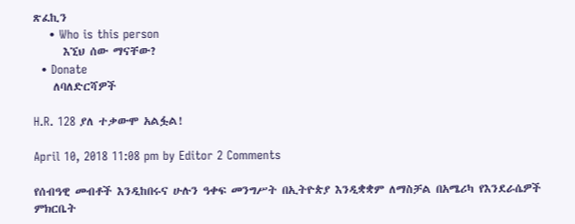ጽፈኪን
    • Who is this person
      እኚህ ሰው ማናቸው?
  • Donate
    ለባለድርሻዎች

H.R. 128 ያለ ተቃውሞ አልፏል!

April 10, 2018 11:08 pm by Editor 2 Comments

የሰብዓዊ መብቶች እንዲከበሩና ሁሉን ዓቀፍ መንግሥት በኢትዮጵያ እንዲቋቋም ለማስቻል በአሜሪካ የእንደራሴዎች ምክርቤት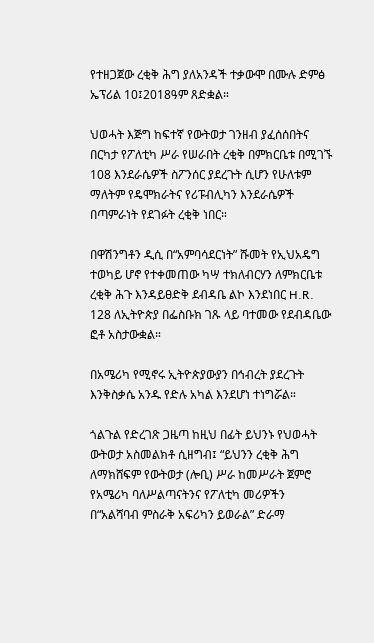የተዘጋጀው ረቂቅ ሕግ ያለአንዳች ተቃውሞ በሙሉ ድምፅ ኤፕሪል 10፤2018ዓም ጸድቋል።

ህወሓት እጅግ ከፍተኛ የውትወታ ገንዘብ ያፈሰሰበትና በርካታ የፖለቲካ ሥራ የሠራበት ረቂቅ በምክርቤቱ በሚገኙ 108 እንደራሴዎች ስፖንሰር ያደረጉት ሲሆን የሁለቱም ማለትም የዴሞክራትና የሪፑብሊካን እንደራሴዎች በጣምራነት የደገፉት ረቂቅ ነበር።

በዋሽንግቶን ዲሲ በ“አምባሳደርነት” ሹመት የኢህአዴግ ተወካይ ሆኖ የተቀመጠው ካሣ ተክለብርሃን ለምክርቤቱ ረቂቅ ሕጉ እንዳይፀድቅ ደብዳቤ ልኮ እንደነበር H.R. 128 ለኢትዮጵያ በፌስቡክ ገጹ ላይ ባተመው የደብዳቤው ፎቶ አስታውቋል።

በአሜሪካ የሚኖሩ ኢትዮጵያውያን በኅብረት ያደረጉት እንቅስቃሴ አንዱ የድሉ አካል እንደሆነ ተነግሯል።

ጎልጉል የድረገጽ ጋዜጣ ከዚህ በፊት ይህንኑ የህወሓት ውትወታ አስመልክቶ ሲዘግብ፤ “ይህንን ረቂቅ ሕግ ለማክሸፍም የውትወታ (ሎቢ) ሥራ ከመሥራት ጀምሮ የአሜሪካ ባለሥልጣናትንና የፖለቲካ መሪዎችን በ“አልሻባብ ምስራቅ አፍሪካን ይወራል” ድራማ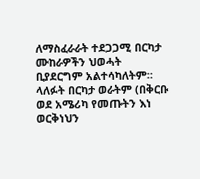ለማስፈራራት ተደጋጋሚ በርካታ ሙከራዎችን ህወሓት ቢያደርግም አልተሳካለትም። ላለፉት በርካታ ወራትም (በቅርቡ ወደ አሜሪካ የመጡትን እነ ወርቅነህን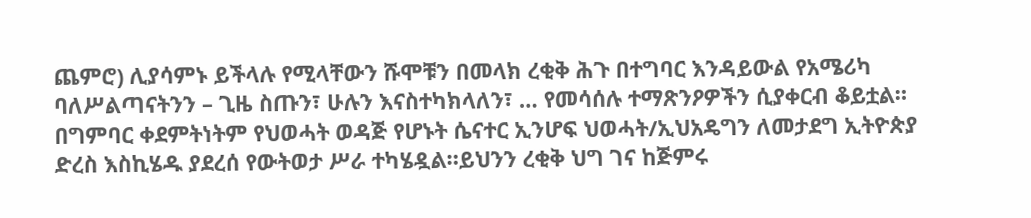ጨምሮ) ሊያሳምኑ ይችላሉ የሚላቸውን ሹሞቹን በመላክ ረቂቅ ሕጉ በተግባር እንዳይውል የአሜሪካ ባለሥልጣናትንን – ጊዜ ስጡን፣ ሁሉን እናስተካክላለን፣ … የመሳሰሉ ተማጽንዖዎችን ሲያቀርብ ቆይቷል። በግምባር ቀደምትነትም የህወሓት ወዳጅ የሆኑት ሴናተር ኢንሆፍ ህወሓት/ኢህአዴግን ለመታደግ ኢትዮጵያ ድረስ እስኪሄዱ ያደረሰ የውትወታ ሥራ ተካሄዷል።ይህንን ረቂቅ ህግ ገና ከጅምሩ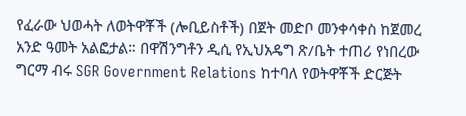የፈራው ህወሓት ለወትዋቾች (ሎቢይስቶች) በጀት መድቦ መንቀሳቀስ ከጀመረ አንድ ዓመት አልፎታል። በዋሽንግቶን ዲሲ የኢህአዴግ ጽ/ቤት ተጠሪ የነበረው ግርማ ብሩ SGR Government Relations ከተባለ የወትዋቾች ድርጅት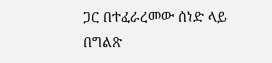ጋር በተፈራረመው ሰነድ ላይ በግልጽ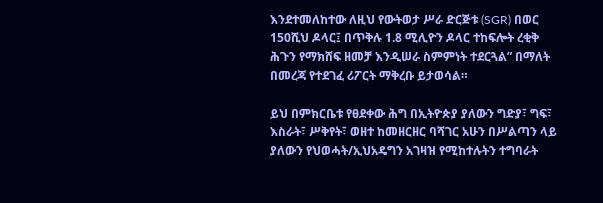እንደተመለከተው ለዚህ የውትወታ ሥራ ድርጅቱ (SGR) በወር 150ሺህ ዶላር፤ በጥቅሉ 1.8 ሚሊዮን ዶላር ተከፍሎት ረቂቅ ሕጉን የማክሸፍ ዘመቻ እንዲሠራ ስምምነት ተደርጓል” በማለት በመረጃ የተደገፈ ሪፖርት ማቅረቡ ይታወሳል።

ይህ በምክርቤቱ የፀደቀው ሕግ በኢትዮጵያ ያለውን ግድያ፣ ግፍ፣ እስራት፣ ሥቅየት፣ ወዘተ ከመዘርዘር ባሻገር አሁን በሥልጣን ላይ ያለውን የህወሓት/ኢህአዴግን አገዛዝ የሚከተሉትን ተግባራት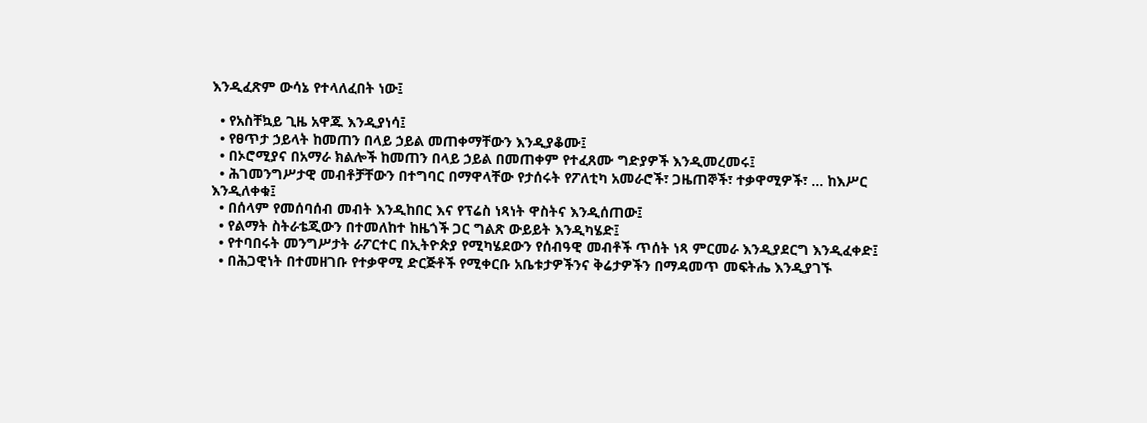እንዲፈጽም ውሳኔ የተላለፈበት ነው፤

  • የአስቸኳይ ጊዜ አዋጁ እንዲያነሳ፤
  • የፀጥታ ኃይላት ከመጠን በላይ ኃይል መጠቀማቸውን እንዲያቆሙ፤
  • በኦሮሚያና በአማራ ክልሎች ከመጠን በላይ ኃይል በመጠቀም የተፈጸሙ ግድያዎች እንዲመረመሩ፤
  • ሕገመንግሥታዊ መብቶቻቸውን በተግባር በማዋላቸው የታሰሩት የፖለቲካ አመራሮች፣ ጋዜጠኞች፣ ተቃዋሚዎች፣ … ከእሥር እንዲለቀቁ፤
  • በሰላም የመሰባሰብ መብት እንዲከበር እና የፕሬስ ነጻነት ዋስትና እንዲሰጠው፤
  • የልማት ስትራቴጂውን በተመለከተ ከዜጎች ጋር ግልጽ ውይይት እንዲካሄድ፤
  • የተባበሩት መንግሥታት ራፖርተር በኢትዮጵያ የሚካሄደውን የሰብዓዊ መብቶች ጥሰት ነጻ ምርመራ እንዲያደርግ እንዲፈቀድ፤
  • በሕጋዊነት በተመዘገቡ የተቃዋሚ ድርጅቶች የሚቀርቡ አቤቱታዎችንና ቅሬታዎችን በማዳመጥ መፍትሔ እንዲያገኙ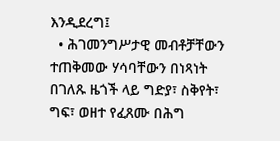እንዲደረግ፤
  • ሕገመንግሥታዊ መብቶቻቸውን ተጠቅመው ሃሳባቸውን በነጻነት በገለጹ ዜጎች ላይ ግድያ፣ ስቅየት፣ ግፍ፣ ወዘተ የፈጸሙ በሕግ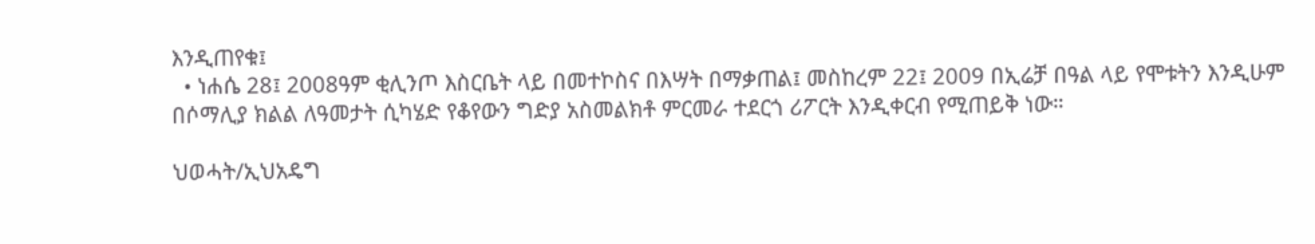እንዲጠየቁ፤
  • ነሐሴ 28፤ 2008ዓም ቂሊንጦ እስርቤት ላይ በመተኮስና በእሣት በማቃጠል፤ መስከረም 22፤ 2009 በኢሬቻ በዓል ላይ የሞቱትን እንዲሁም በሶማሊያ ክልል ለዓመታት ሲካሄድ የቆየውን ግድያ አስመልክቶ ምርመራ ተደርጎ ሪፖርት እንዲቀርብ የሚጠይቅ ነው።

ህወሓት/ኢህአዴግ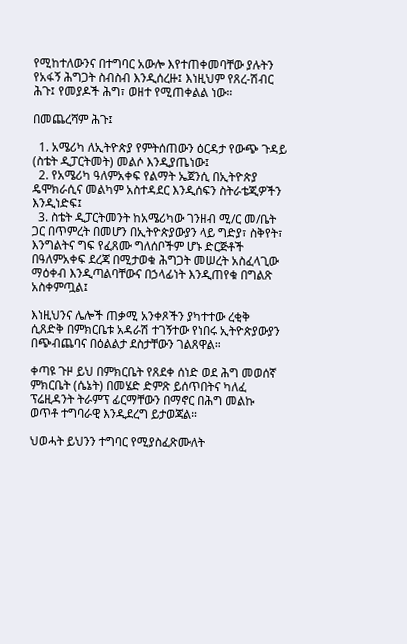የሚከተለውንና በተግባር አውሎ እየተጠቀመባቸው ያሉትን የአፋኝ ሕግጋት ስብስብ እንዲሰረዙ፤ እነዚህም የጸረ-ሽብር ሕጉ፤ የመያዶች ሕግ፣ ወዘተ የሚጠቀልል ነው።

በመጨረሻም ሕጉ፤

  1. አሜሪካ ለኢትዮጵያ የምትሰጠውን ዕርዳታ የውጭ ጉዳይ (ስቴት ዲፓርትመት) መልሶ እንዲያጤነው፤
  2. የአሜሪካ ዓለምአቀፍ የልማት ኤጀንሲ በኢትዮጵያ ዴሞክራሲና መልካም አስተዳደር እንዲሰፍን ስትራቴጂዎችን እንዲነድፍ፤
  3. ስቴት ዲፓርትመንት ከአሜሪካው ገንዘብ ሚ/ር መ/ቤት ጋር በጥምረት በመሆን በኢትዮጵያውያን ላይ ግድያ፣ ስቅየት፣ እንግልትና ግፍ የፈጸሙ ግለሰቦችም ሆኑ ድርጅቶች በዓለምአቀፍ ደረጃ በሚታወቁ ሕግጋት መሠረት አስፈላጊው ማዕቀብ እንዲጣልባቸውና በኃላፊነት እንዲጠየቁ በግልጽ አስቀምጧል፤

እነዚህንና ሌሎች ጠቃሚ አንቀጾችን ያካተተው ረቂቅ ሲጸድቅ በምክርቤቱ አዳራሽ ተገኝተው የነበሩ ኢትዮጵያውያን በጭብጨባና በዕልልታ ደስታቸውን ገልጸዋል።

ቀጣዩ ጉዞ ይህ በምክርቤት የጸደቀ ሰነድ ወደ ሕግ መወሰኛ ምክርቤት (ሴኔት) በመሄድ ድምጽ ይሰጥበትና ካለፈ ፕሬዚዳንት ትራምፕ ፊርማቸውን በማኖር በሕግ መልኩ ወጥቶ ተግባራዊ እንዲደረግ ይታወጃል።

ህወሓት ይህንን ተግባር የሚያስፈጽሙለት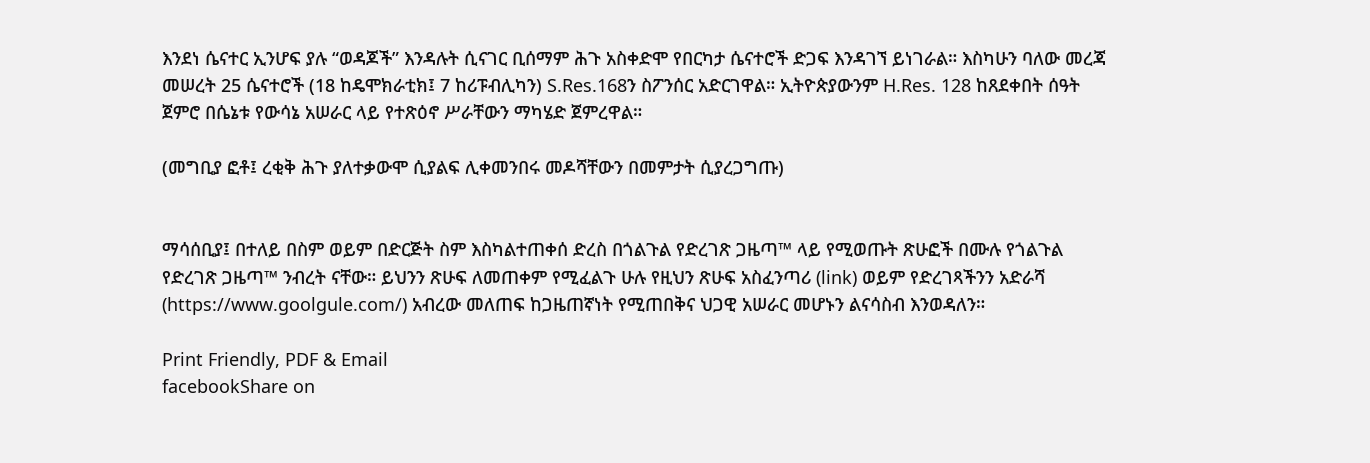እንደነ ሴናተር ኢንሆፍ ያሉ “ወዳጆች” እንዳሉት ሲናገር ቢሰማም ሕጉ አስቀድሞ የበርካታ ሴናተሮች ድጋፍ እንዳገኘ ይነገራል። እስካሁን ባለው መረጃ መሠረት 25 ሴናተሮች (18 ከዴሞክራቲክ፤ 7 ከሪፑብሊካን) S.Res.168ን ስፖንሰር አድርገዋል። ኢትዮጵያውንም H.Res. 128 ከጸደቀበት ሰዓት ጀምሮ በሴኔቱ የውሳኔ አሠራር ላይ የተጽዕኖ ሥራቸውን ማካሄድ ጀምረዋል።

(መግቢያ ፎቶ፤ ረቂቅ ሕጉ ያለተቃውሞ ሲያልፍ ሊቀመንበሩ መዶሻቸውን በመምታት ሲያረጋግጡ)


ማሳሰቢያ፤ በተለይ በስም ወይም በድርጅት ስም እስካልተጠቀሰ ድረስ በጎልጉል የድረገጽ ጋዜጣ™ ላይ የሚወጡት ጽሁፎች በሙሉ የጎልጉል የድረገጽ ጋዜጣ™ ንብረት ናቸው። ይህንን ጽሁፍ ለመጠቀም የሚፈልጉ ሁሉ የዚህን ጽሁፍ አስፈንጣሪ (link) ወይም የድረገጻችንን አድራሻ (https://www.goolgule.com/) አብረው መለጠፍ ከጋዜጠኛነት የሚጠበቅና ህጋዊ አሠራር መሆኑን ልናሳስብ እንወዳለን።

Print Friendly, PDF & Email
facebookShare on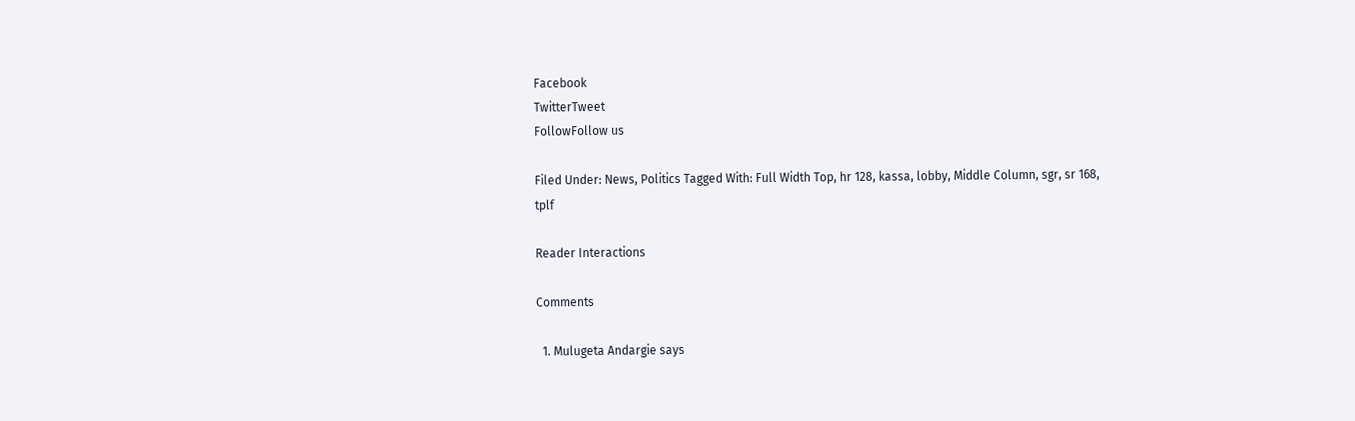Facebook
TwitterTweet
FollowFollow us

Filed Under: News, Politics Tagged With: Full Width Top, hr 128, kassa, lobby, Middle Column, sgr, sr 168, tplf

Reader Interactions

Comments

  1. Mulugeta Andargie says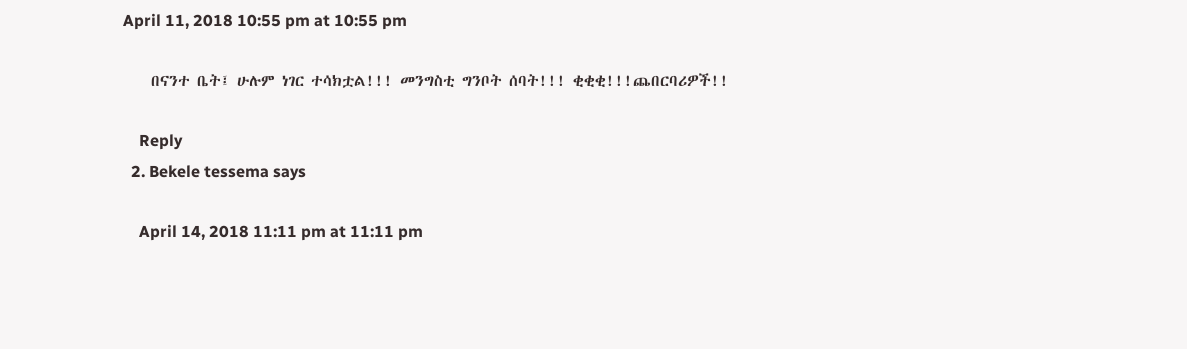April 11, 2018 10:55 pm at 10:55 pm

    በናንተ ቤት፤ ሁሉም ነገር ተሳክቷል!!! መንግስቲ ግንቦት ሰባት!!! ቂቂቂ!!!ጨበርባሪዎች!!

    Reply
  2. Bekele tessema says

    April 14, 2018 11:11 pm at 11:11 pm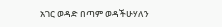አገር ወዳድ በጣም ወዳችሁሃለን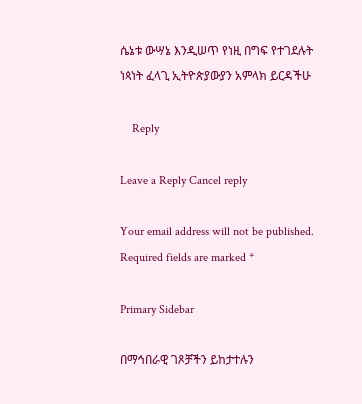ሴኔቱ ውሣኔ እንዲሠጥ የነዚ በግፍ የተገደሉት ነጳነት ፈላጊ ኢትዮጵያውያን አምላክ ይርዳችሁ

    Reply

Leave a Reply Cancel reply

Your email address will not be published. Required fields are marked *

Primary Sidebar

በማኅበራዊ ገጾቻችን ይከታተሉን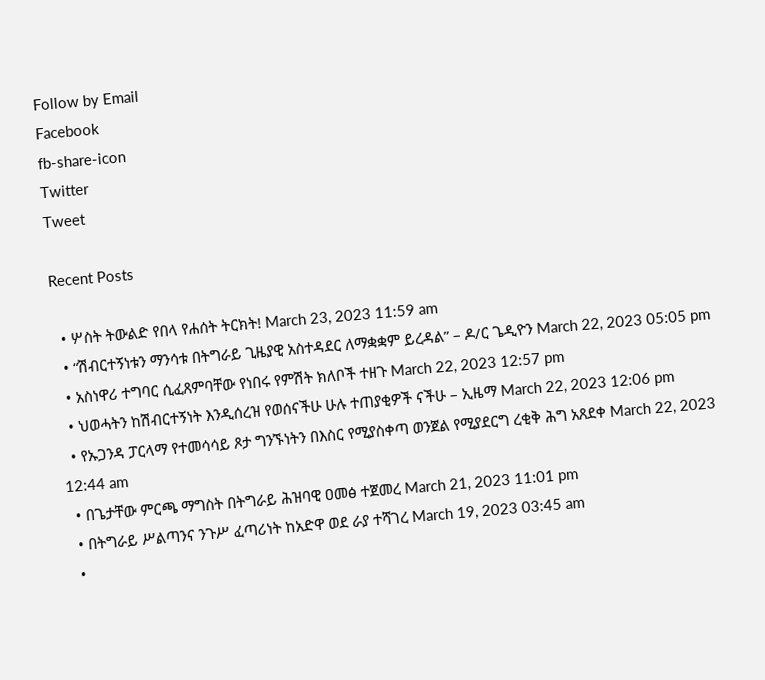Follow by Email
Facebook
fb-share-icon
Twitter
Tweet

Recent Posts

  • ሦስት ትውልድ የበላ የሐሰት ትርክት! March 23, 2023 11:59 am
  • “ሽብርተኝነቱን ማንሳቱ በትግራይ ጊዜያዊ አስተዳደር ለማቋቋም ይረዳል” – ዶ/ር ጌዲዮን March 22, 2023 05:05 pm
  • አስነዋሪ ተግባር ሲፈጸምባቸው የነበሩ የምሽት ክለቦች ተዘጉ March 22, 2023 12:57 pm
  • ህወሓትን ከሽብርተኝነት እንዲሰረዝ የወሰናችሁ ሁሉ ተጠያቂዎች ናችሁ – ኢዜማ March 22, 2023 12:06 pm
  • የኡጋንዳ ፓርላማ የተመሳሳይ ጾታ ግንኙነትን በእስር የሚያስቀጣ ወንጀል የሚያደርግ ረቂቅ ሕግ አጸደቀ March 22, 2023 12:44 am
  • በጌታቸው ምርጫ ማግስት በትግራይ ሕዝባዊ ዐመፅ ተጀመረ March 21, 2023 11:01 pm
  • በትግራይ ሥልጣንና ንጉሥ ፈጣሪነት ከአድዋ ወደ ራያ ተሻገረ March 19, 2023 03:45 am
  •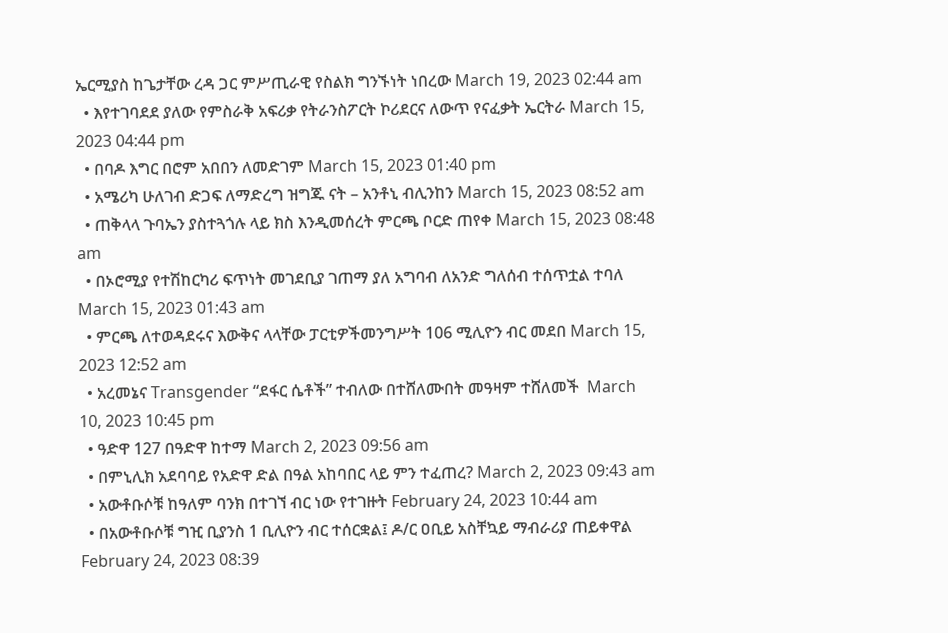ኤርሚያስ ከጌታቸው ረዳ ጋር ምሥጢራዊ የስልክ ግንኙነት ነበረው March 19, 2023 02:44 am
  • እየተገባደደ ያለው የምስራቅ አፍሪቃ የትራንስፖርት ኮሪደርና ለውጥ የናፈቃት ኤርትራ March 15, 2023 04:44 pm
  • በባዶ እግር በሮም አበበን ለመድገም March 15, 2023 01:40 pm
  • አሜሪካ ሁለገብ ድጋፍ ለማድረግ ዝግጁ ናት – አንቶኒ ብሊንከን March 15, 2023 08:52 am
  • ጠቅላላ ጉባኤን ያስተጓጎሉ ላይ ክስ እንዲመሰረት ምርጫ ቦርድ ጠየቀ March 15, 2023 08:48 am
  • በኦሮሚያ የተሽከርካሪ ፍጥነት መገደቢያ ገጠማ ያለ አግባብ ለአንድ ግለሰብ ተሰጥቷል ተባለ March 15, 2023 01:43 am
  • ምርጫ ለተወዳደሩና እውቅና ላላቸው ፓርቲዎችመንግሥት 106 ሚሊዮን ብር መደበ March 15, 2023 12:52 am
  • አረመኔና Transgender “ደፋር ሴቶች” ተብለው በተሸለሙበት መዓዛም ተሸለመች  March 10, 2023 10:45 pm
  • ዓድዋ 127 በዓድዋ ከተማ March 2, 2023 09:56 am
  • በምኒሊክ አደባባይ የአድዋ ድል በዓል አከባበር ላይ ምን ተፈጠረ? March 2, 2023 09:43 am
  • አውቶቡሶቹ ከዓለም ባንክ በተገኘ ብር ነው የተገዙት February 24, 2023 10:44 am
  • በአውቶቡሶቹ ግዢ ቢያንስ 1 ቢሊዮን ብር ተሰርቋል፤ ዶ/ር ዐቢይ አስቸኳይ ማብራሪያ ጠይቀዋል February 24, 2023 08:39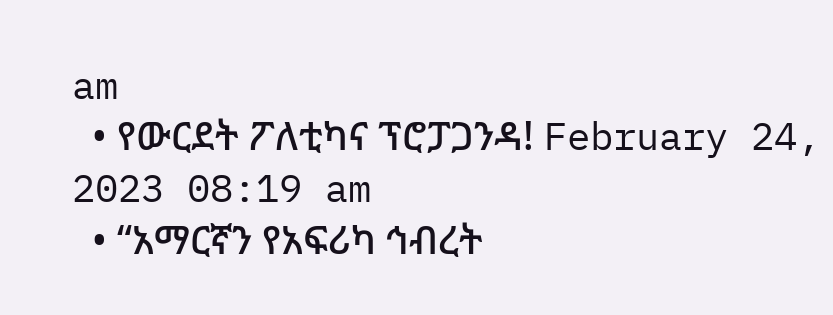am
  • የውርደት ፖለቲካና ፕሮፓጋንዳ! February 24, 2023 08:19 am
  • “አማርኛን የአፍሪካ ኅብረት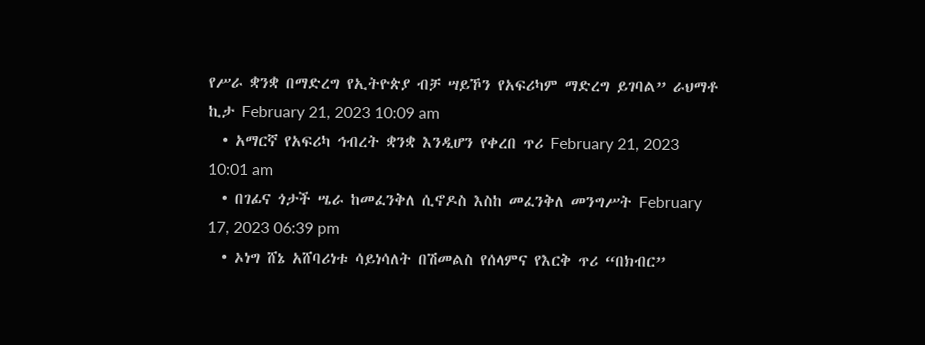የሥራ ቋንቋ በማድረግ የኢትዮጵያ ብቻ ሣይኾን የአፍሪካም ማድረግ ይገባል” ራህማቶ ኪታ February 21, 2023 10:09 am
  • አማርኛ የአፍሪካ ኅብረት ቋንቋ እንዲሆን የቀረበ ጥሪ February 21, 2023 10:01 am
  • በገፊና ጎታች ሤራ ከመፈንቅለ ሲኖዶስ እስከ መፈንቅለ መንግሥት February 17, 2023 06:39 pm
  • ኦነግ ሸኔ አሸባሪነቱ ሳይነሳለት በሽመልስ የሰላምና የእርቅ ጥሪ “በክብር”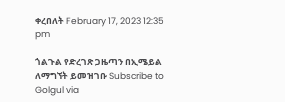ቀረበለት February 17, 2023 12:35 pm

ጎልጉል የድረገጽ ጋዜጣን በኢሜይል ለማግኘት ይመዝገቡ Subscribe to Golgul via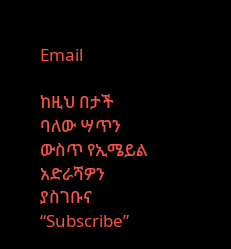Email

ከዚህ በታች ባለው ሣጥን ውስጥ የኢሜይል አድራሻዎን ያስገቡና “Subscribe”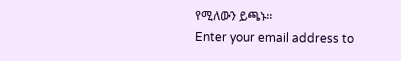የሚለውን ይጫኑ፡፡
Enter your email address to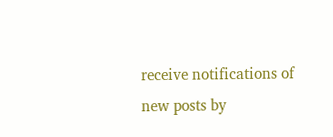receive notifications of new posts by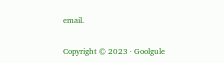email.

Copyright © 2023 · Goolgule